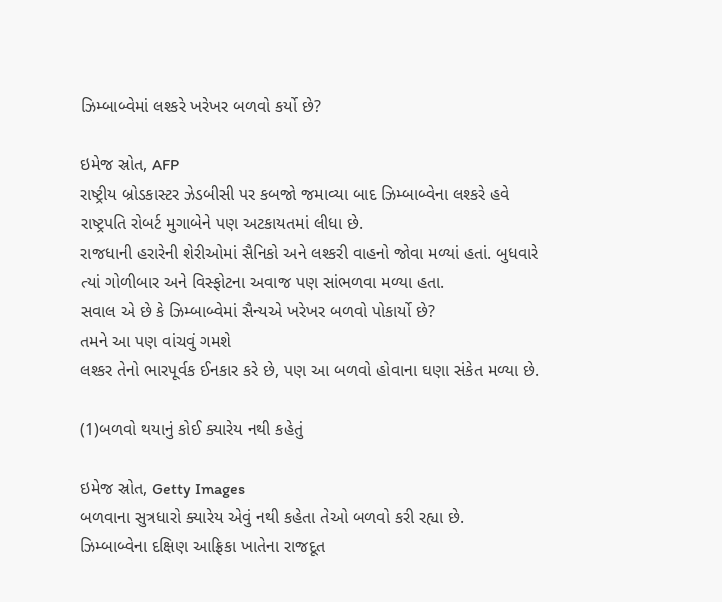ઝિમ્બાબ્વેમાં લશ્કરે ખરેખર બળવો કર્યો છે?

ઇમેજ સ્રોત, AFP
રાષ્ટ્રીય બ્રોડકાસ્ટર ઝેડબીસી પર કબજો જમાવ્યા બાદ ઝિમ્બાબ્વેના લશ્કરે હવે રાષ્ટ્રપતિ રોબર્ટ મુગાબેને પણ અટકાયતમાં લીધા છે.
રાજધાની હરારેની શેરીઓમાં સૈનિકો અને લશ્કરી વાહનો જોવા મળ્યાં હતાં. બુધવારે ત્યાં ગોળીબાર અને વિસ્ફોટના અવાજ પણ સાંભળવા મળ્યા હતા.
સવાલ એ છે કે ઝિમ્બાબ્વેમાં સૈન્યએ ખરેખર બળવો પોકાર્યો છે?
તમને આ પણ વાંચવું ગમશે
લશ્કર તેનો ભારપૂર્વક ઈનકાર કરે છે, પણ આ બળવો હોવાના ઘણા સંકેત મળ્યા છે.

(1)બળવો થયાનું કોઈ ક્યારેય નથી કહેતું

ઇમેજ સ્રોત, Getty Images
બળવાના સુત્રધારો ક્યારેય એવું નથી કહેતા તેઓ બળવો કરી રહ્યા છે.
ઝિમ્બાબ્વેના દક્ષિણ આફ્રિકા ખાતેના રાજદૂત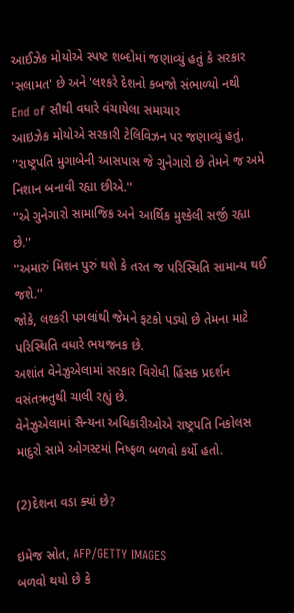આઈઝેક મોયોએ સ્પષ્ટ શબ્દોમાં જણાવ્યું હતું કે સરકાર 'સલામત' છે અને 'લશ્કરે દેશનો કબજો સંભાળ્યો નથી
End of સૌથી વધારે વંચાયેલા સમાચાર
આઇઝેક મોયોએ સરકારી ટેલિવિઝન પર જણાવ્યું હતું, ''રાષ્ટ્રપતિ મુગાબેની આસપાસ જે ગુનેગારો છે તેમને જ અમે નિશાન બનાવી રહ્યા છીએ.''
''એ ગુનેગારો સામાજિક અને આર્થિક મુશ્કેલી સર્જી રહ્યા છે.''
''અમારું મિશન પુરું થશે કે તરત જ પરિસ્થિતિ સામાન્ય થઈ જશે.''
જોકે, લશ્કરી પગલાંથી જેમને ફટકો પડ્યો છે તેમના માટે પરિસ્થિતિ વધારે ભયજનક છે.
અશાંત વેનેઝુએલામાં સરકાર વિરોધી હિંસક પ્રદર્શન વસંતઋતુથી ચાલી રહ્યું છે.
વેનેઝુએલામાં સૈન્યના અધિકારીઓએ રાષ્ટ્રપતિ નિકોલસ માદુરો સામે ઓગસ્ટમાં નિષ્ફળ બળવો કર્યો હતો.

(2)દેશના વડા ક્યાં છે?

ઇમેજ સ્રોત, AFP/GETTY IMAGES
બળવો થયો છે કે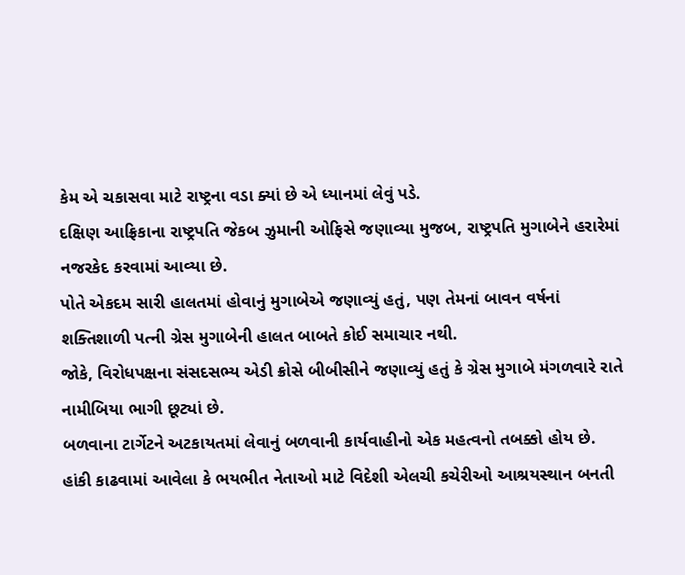કેમ એ ચકાસવા માટે રાષ્ટ્રના વડા ક્યાં છે એ ધ્યાનમાં લેવું પડે.
દક્ષિણ આફ્રિકાના રાષ્ટ્રપતિ જેકબ ઝુમાની ઓફિસે જણાવ્યા મુજબ, રાષ્ટ્રપતિ મુગાબેને હરારેમાં નજરકેદ કરવામાં આવ્યા છે.
પોતે એકદમ સારી હાલતમાં હોવાનું મુગાબેએ જણાવ્યું હતું, પણ તેમનાં બાવન વર્ષનાં શક્તિશાળી પત્ની ગ્રેસ મુગાબેની હાલત બાબતે કોઈ સમાચાર નથી.
જોકે, વિરોધપક્ષના સંસદસભ્ય એડી ક્રોસે બીબીસીને જણાવ્યું હતું કે ગ્રેસ મુગાબે મંગળવારે રાતે નામીબિયા ભાગી છૂટ્યાં છે.
બળવાના ટાર્ગેટને અટકાયતમાં લેવાનું બળવાની કાર્યવાહીનો એક મહત્વનો તબક્કો હોય છે.
હાંકી કાઢવામાં આવેલા કે ભયભીત નેતાઓ માટે વિદેશી એલચી કચેરીઓ આશ્રયસ્થાન બનતી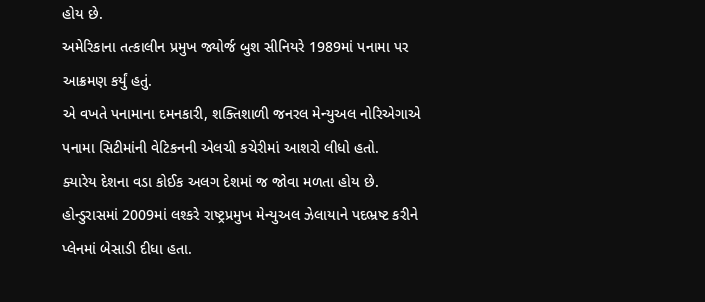હોય છે.
અમેરિકાના તત્કાલીન પ્રમુખ જ્યોર્જ બુશ સીનિયરે 1989માં પનામા પર આક્રમણ કર્યું હતું.
એ વખતે પનામાના દમનકારી, શક્તિશાળી જનરલ મેન્યુઅલ નોરિએગાએ પનામા સિટીમાંની વેટિકનની એલચી કચેરીમાં આશરો લીધો હતો.
ક્યારેય દેશના વડા કોઈક અલગ દેશમાં જ જોવા મળતા હોય છે.
હોન્ડુરાસમાં 2009માં લશ્કરે રાષ્ટ્રપ્રમુખ મેન્યુઅલ ઝેલાયાને પદભ્રષ્ટ કરીને પ્લેનમાં બેસાડી દીધા હતા.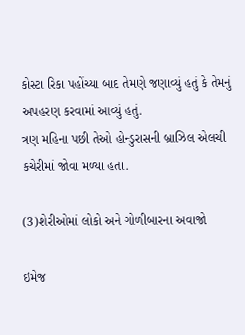કોસ્ટા રિકા પહોંચ્યા બાદ તેમણે જણાવ્યું હતું કે તેમનું અપહરણ કરવામાં આવ્યું હતું.
ત્રણ મહિના પછી તેઓ હોન્ડુરાસની બ્રાઝિલ એલચી કચેરીમાં જોવા મળ્યા હતા.

(3)શેરીઓમાં લોકો અને ગોળીબારના અવાજો

ઇમેજ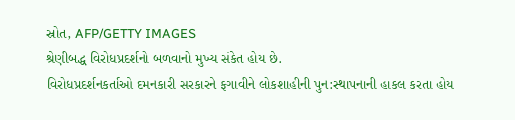સ્રોત, AFP/GETTY IMAGES
શ્રેણીબદ્ધ વિરોધપ્રદર્શનો બળવાનો મુખ્ય સંકેત હોય છે.
વિરોધપ્રદર્શનકર્તાઓ દમનકારી સરકારને ફગાવીને લોકશાહીની પુન:સ્થાપનાની હાકલ કરતા હોય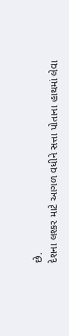છે.
દેશના લશ્કર માટે આગળ વધીને સત્તા પોતાના હાથમાં લેવા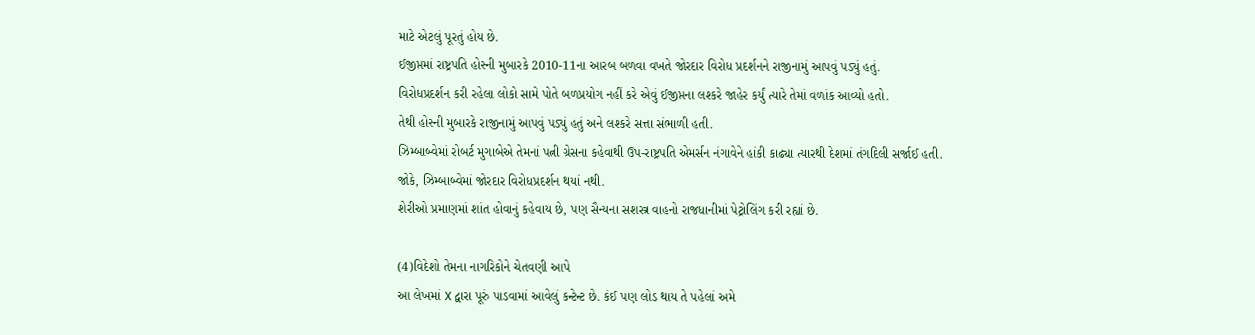માટે એટલું પૂરતું હોય છે.
ઈજીપ્તમાં રાષ્ટ્રપતિ હોસ્ની મુબારકે 2010-11ના આરબ બળવા વખતે જોરદાર વિરોધ પ્રદર્શનને રાજીનામું આપવું પડ્યું હતું.
વિરોધપ્રદર્શન કરી રહેલા લોકો સામે પોતે બળપ્રયોગ નહીં કરે એવું ઈજીપ્તના લશ્કરે જાહેર કર્યું ત્યારે તેમાં વળાંક આવ્યો હતો.
તેથી હોસ્ની મુબારકે રાજીનામું આપવું પડ્યું હતું અને લશ્કરે સત્તા સંભાળી હતી.
ઝિમ્બાબ્વેમાં રોબર્ટ મુગાબેએ તેમનાં પત્ની ગ્રેસના કહેવાથી ઉપ-રાષ્ટ્રપતિ એમર્સન નંગાવેને હાંકી કાઢ્યા ત્યારથી દેશમાં તંગદિલી સર્જાઈ હતી.
જોકે, ઝિમ્બાબ્વેમાં જોરદાર વિરોધપ્રદર્શન થયાં નથી.
શેરીઓ પ્રમાણમાં શાંત હોવાનું કહેવાય છે, પણ સૈન્યના સશસ્ત્ર વાહનો રાજધાનીમાં પેટ્રોલિંગ કરી રહ્યાં છે.

(4)વિદેશો તેમના નાગરિકોને ચેતવણી આપે
આ લેખમાં X દ્વારા પૂરું પાડવામાં આવેલું કન્ટેન્ટ છે. કંઈ પણ લોડ થાય તે પહેલાં અમે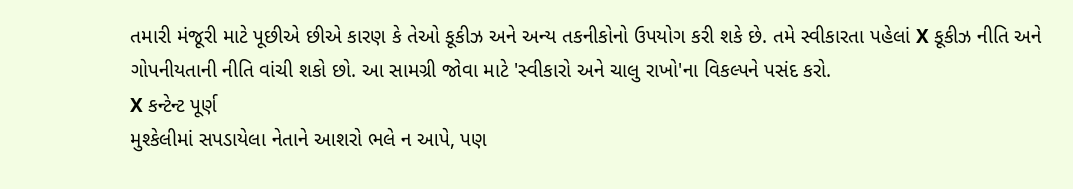તમારી મંજૂરી માટે પૂછીએ છીએ કારણ કે તેઓ કૂકીઝ અને અન્ય તકનીકોનો ઉપયોગ કરી શકે છે. તમે સ્વીકારતા પહેલાં X કૂકીઝ નીતિ અને ગોપનીયતાની નીતિ વાંચી શકો છો. આ સામગ્રી જોવા માટે 'સ્વીકારો અને ચાલુ રાખો'ના વિકલ્પને પસંદ કરો.
X કન્ટેન્ટ પૂર્ણ
મુશ્કેલીમાં સપડાયેલા નેતાને આશરો ભલે ન આપે, પણ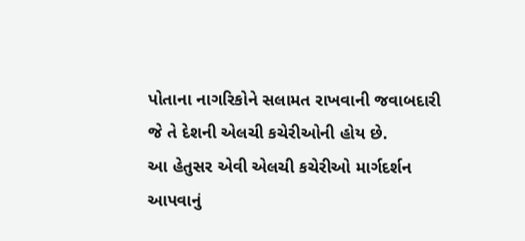પોતાના નાગરિકોને સલામત રાખવાની જવાબદારી જે તે દેશની એલચી કચેરીઓની હોય છે.
આ હેતુસર એવી એલચી કચેરીઓ માર્ગદર્શન આપવાનું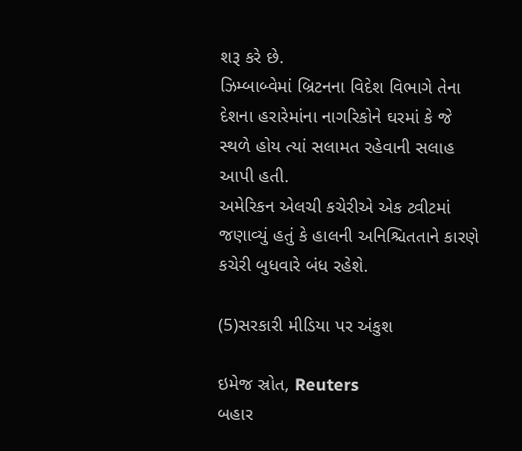શરૂ કરે છે.
ઝિમ્બાબ્વેમાં બ્રિટનના વિદેશ વિભાગે તેના દેશના હરારેમાંના નાગરિકોને ઘરમાં કે જે સ્થળે હોય ત્યાં સલામત રહેવાની સલાહ આપી હતી.
અમેરિકન એલચી કચેરીએ એક ટ્વીટમાં જણાવ્યું હતું કે હાલની અનિશ્ચિતતાને કારણે કચેરી બુધવારે બંધ રહેશે.

(5)સરકારી મીડિયા પર અંકુશ

ઇમેજ સ્રોત, Reuters
બહાર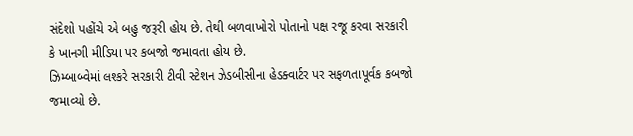સંદેશો પહોંચે એ બહુ જરૂરી હોય છે. તેથી બળવાખોરો પોતાનો પક્ષ રજૂ કરવા સરકારી કે ખાનગી મીડિયા પર કબજો જમાવતા હોય છે.
ઝિમ્બાબ્વેમાં લશ્કરે સરકારી ટીવી સ્ટેશન ઝેડબીસીના હેડક્વાર્ટર પર સફળતાપૂર્વક કબજો જમાવ્યો છે.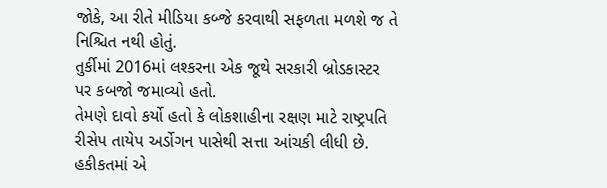જોકે, આ રીતે મીડિયા કબ્જે કરવાથી સફળતા મળશે જ તે નિશ્ચિત નથી હોતું.
તુર્કીમાં 2016માં લશ્કરના એક જૂથે સરકારી બ્રોડકાસ્ટર પર કબજો જમાવ્યો હતો.
તેમણે દાવો કર્યો હતો કે લોકશાહીના રક્ષણ માટે રાષ્ટ્રપતિ રીસેપ તાયેપ અર્ડોગન પાસેથી સત્તા આંચકી લીધી છે.
હકીકતમાં એ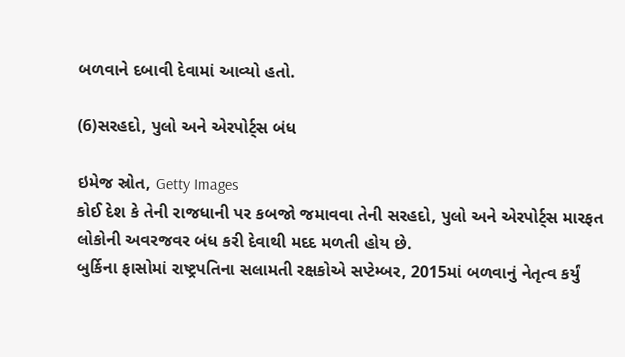બળવાને દબાવી દેવામાં આવ્યો હતો.

(6)સરહદો, પુલો અને એરપોર્ટ્સ બંધ

ઇમેજ સ્રોત, Getty Images
કોઈ દેશ કે તેની રાજધાની પર કબજો જમાવવા તેની સરહદો, પુલો અને એરપોર્ટ્સ મારફત લોકોની અવરજવર બંધ કરી દેવાથી મદદ મળતી હોય છે.
બુર્કિના ફાસોમાં રાષ્ટ્રપતિના સલામતી રક્ષકોએ સપ્ટેમ્બર, 2015માં બળવાનું નેતૃત્વ કર્યું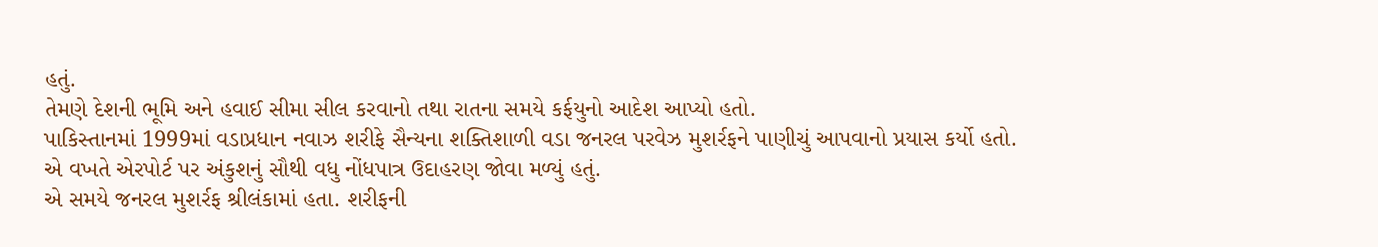હતું.
તેમણે દેશની ભૂમિ અને હવાઈ સીમા સીલ કરવાનો તથા રાતના સમયે કર્ફયુનો આદેશ આપ્યો હતો.
પાકિસ્તાનમાં 1999માં વડાપ્રધાન નવાઝ શરીફે સૈન્યના શક્તિશાળી વડા જનરલ પરવેઝ મુશર્રફને પાણીચું આપવાનો પ્રયાસ કર્યો હતો.
એ વખતે એરપોર્ટ પર અંકુશનું સૌથી વધુ નોંધપાત્ર ઉદાહરણ જોવા મળ્યું હતું.
એ સમયે જનરલ મુશર્રફ શ્રીલંકામાં હતા. શરીફની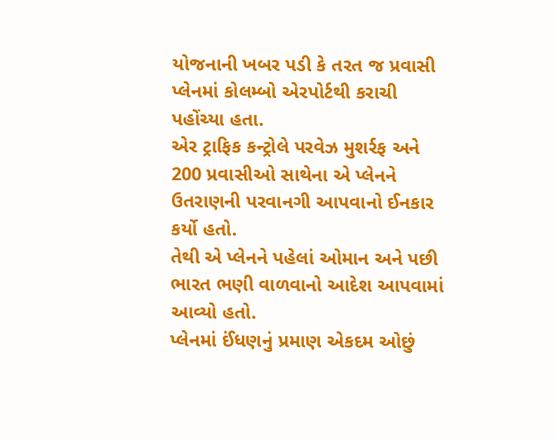યોજનાની ખબર પડી કે તરત જ પ્રવાસી પ્લેનમાં કોલમ્બો એરપોર્ટથી કરાચી પહોંચ્યા હતા.
એર ટ્રાફિક કન્ટ્રોલે પરવેઝ મુશર્રફ અને 200 પ્રવાસીઓ સાથેના એ પ્લેનને ઉતરાણની પરવાનગી આપવાનો ઈનકાર કર્યો હતો.
તેથી એ પ્લેનને પહેલાં ઓમાન અને પછી ભારત ભણી વાળવાનો આદેશ આપવામાં આવ્યો હતો.
પ્લેનમાં ઈંધણનું પ્રમાણ એકદમ ઓછું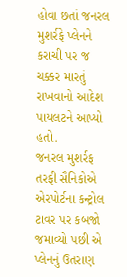હોવા છતાં જનરલ મુશર્રફે પ્લેનને કરાચી પર જ ચક્કર મારતું રાખવાનો આદેશ પાયલટને આપ્યો હતો.
જનરલ મુશર્રફ તરફી સૈનિકોએ એરપોર્ટના કન્ટ્રોલ ટાવર પર કબજો જમાવ્યો પછી એ પ્લેનનું ઉતરાણ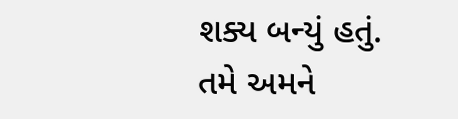શક્ય બન્યું હતું.
તમે અમને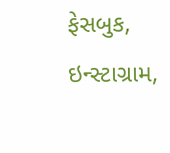ફેસબુક, ઇન્સ્ટાગ્રામ,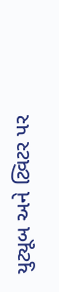યુટ્યૂબ અને ટ્વિટર પર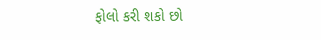ફોલો કરી શકો છો